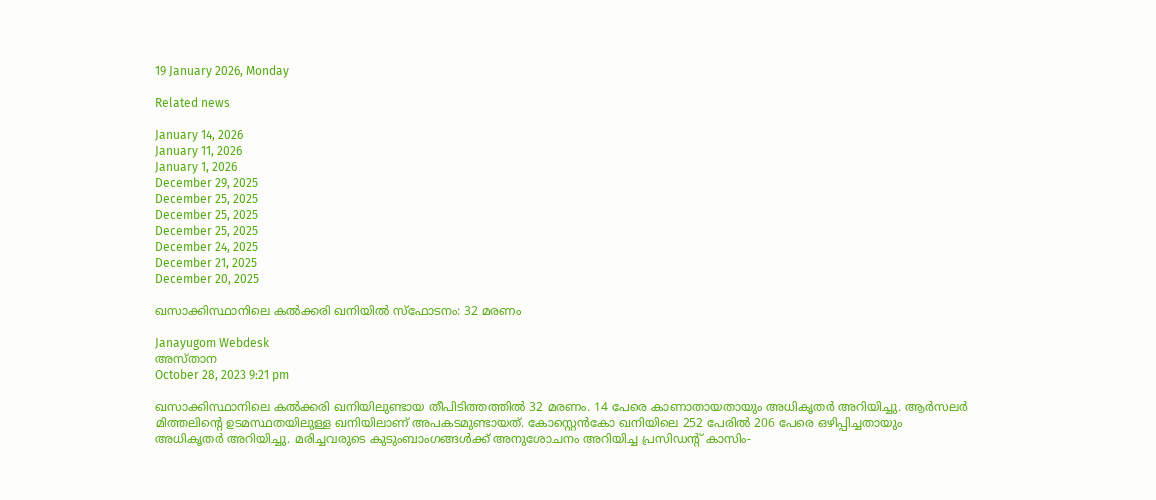19 January 2026, Monday

Related news

January 14, 2026
January 11, 2026
January 1, 2026
December 29, 2025
December 25, 2025
December 25, 2025
December 25, 2025
December 24, 2025
December 21, 2025
December 20, 2025

ഖസാക്കിസ്ഥാനിലെ കല്‍ക്കരി ഖനിയില്‍ സ്ഫോടനം: 32 മരണം

Janayugom Webdesk
അസ്താന
October 28, 2023 9:21 pm

ഖസാക്കിസ്ഥാനിലെ കല്‍ക്കരി ഖനിയിലുണ്ടായ തീപിടിത്തത്തില്‍ 32 മരണം. 14 പേരെ കാണാതായതായും അധികൃതര്‍ അറിയിച്ചു. ആർസലർ മിത്തലിന്റെ ഉടമസ്ഥതയിലുള്ള ഖനിയിലാണ് അപകടമുണ്ടായത്. കോസ്റ്റെൻകോ ഖനിയിലെ 252 പേരിൽ 206 പേരെ ഒഴിപ്പിച്ചതായും അധികൃതര്‍ അറിയിച്ചു. മരിച്ചവരുടെ കുടുംബാംഗങ്ങള്‍ക്ക് അനുശോചനം അറിയിച്ച പ്രസിഡന്റ് കാസിം-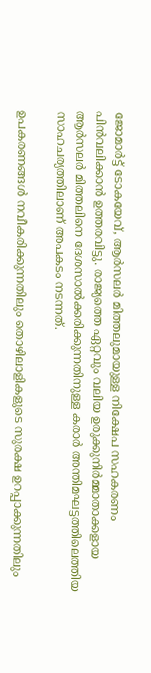ജോമാർട്ട് ടോകയേവ്, ആർസലർ മിത്തലുമായുള്ള നിക്ഷേപ സഹകരണം പിന്‍വലിക്കാന്‍ ഉത്തരവിട്ടു. രാജ്യത്തെ ഏറ്റവും വലിയ ഉരുക്കുനിര്‍മ്മാതാക്കളായ ആര്‍സലര്‍ മിത്തലിനെ ദേശസാല്‍ക്കരിക്കുന്നതിനുള്ള കരാര്‍ അന്തിമഘട്ടത്തിലെത്തിയ സാഹചര്യത്തിലാണ് അപകടം നടന്നത്.

ഉപകരണങ്ങൾ നവീകരിക്കുന്നതിലും തൊഴിലാളികളുടെ സുരക്ഷ ഉറപ്പാക്കുന്നതിലും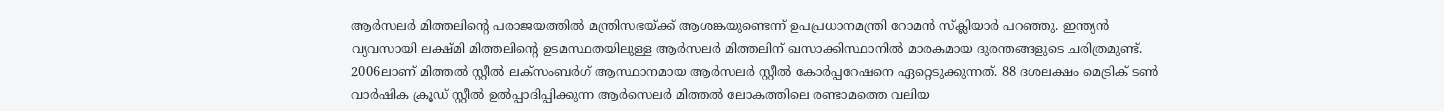ആർസലർ മിത്തലിന്റെ പരാജയത്തിൽ മന്ത്രിസഭയ്ക്ക് ആശങ്കയുണ്ടെന്ന് ഉപപ്രധാനമന്ത്രി റോമൻ സ്ക്ലിയാർ പറഞ്ഞു. ഇന്ത്യന്‍ വ്യവസായി ലക്ഷ്മി മിത്തലിന്റെ ഉടമസ്ഥതയിലുള്ള ആർസലർ മിത്തലിന് ഖസാക്കിസ്ഥാനിൽ മാരകമായ ദുരന്തങ്ങളുടെ ചരിത്രമുണ്ട്. 2006ലാണ് മിത്തല്‍ സ്റ്റീല്‍ ലക്സംബർഗ് ആസ്ഥാനമായ ആർസലർ സ്റ്റീല്‍ കോര്‍പ്പറേഷനെ ഏറ്റെടുക്കുന്നത്. 88 ദശലക്ഷം മെട്രിക് ടൺ വാർഷിക ക്രൂഡ് സ്റ്റീൽ ഉൽപ്പാദിപ്പിക്കുന്ന ആർസെലർ മിത്തൽ ലോകത്തിലെ രണ്ടാമത്തെ വലിയ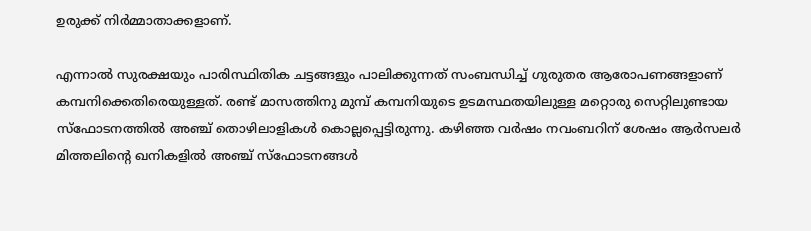ഉരുക്ക് നിര്‍മ്മാതാക്കളാണ്.

എന്നാല്‍ സുരക്ഷയും പാരിസ്ഥിതിക ചട്ടങ്ങളും പാലിക്കുന്നത് സംബന്ധിച്ച് ഗുരുതര ആരോപണങ്ങളാണ് കമ്പനിക്കെതിരെയുള്ളത്. രണ്ട് മാസത്തിനു മുമ്പ് കമ്പനിയുടെ ഉടമസ്ഥതയിലുള്ള മറ്റൊരു സെറ്റിലുണ്ടായ സ്ഫോടനത്തില്‍ അഞ്ച് തൊഴിലാളികള്‍ കൊല്ലപ്പെട്ടിരുന്നു. കഴിഞ്ഞ വർഷം നവംബറിന് ശേഷം ആർസലർ മിത്തലിന്റെ ഖനികളില്‍ അഞ്ച് സ്ഫോടനങ്ങള്‍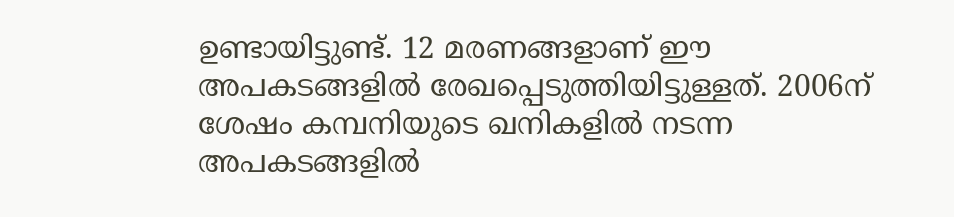ഉണ്ടായിട്ടുണ്ട്. 12 മരണങ്ങളാണ് ഈ അപകടങ്ങളില്‍ രേഖപ്പെടുത്തിയിട്ടുള്ളത്. 2006ന് ശേഷം കമ്പനിയുടെ ഖനികളില്‍ നടന്ന അപകടങ്ങളില്‍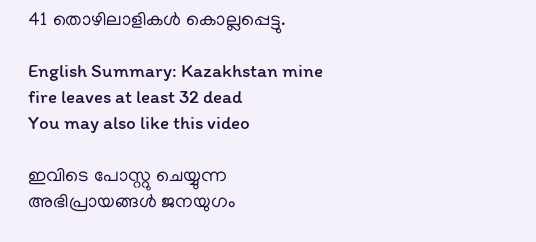41 തൊഴിലാളികള്‍ കൊല്ലപ്പെട്ടു.

English Summary: Kazakhstan mine fire leaves at least 32 dead
You may also like this video

ഇവിടെ പോസ്റ്റു ചെയ്യുന്ന അഭിപ്രായങ്ങള്‍ ജനയുഗം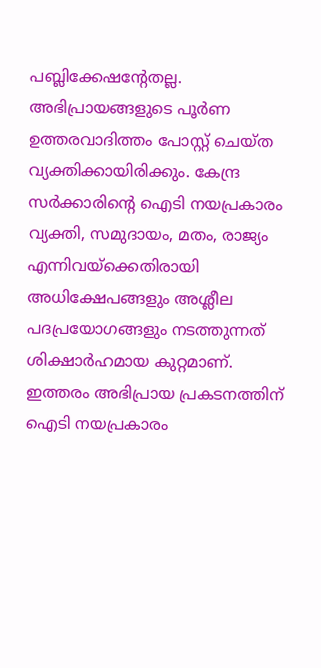പബ്ലിക്കേഷന്റേതല്ല. അഭിപ്രായങ്ങളുടെ പൂര്‍ണ ഉത്തരവാദിത്തം പോസ്റ്റ് ചെയ്ത വ്യക്തിക്കായിരിക്കും. കേന്ദ്ര സര്‍ക്കാരിന്റെ ഐടി നയപ്രകാരം വ്യക്തി, സമുദായം, മതം, രാജ്യം എന്നിവയ്‌ക്കെതിരായി അധിക്ഷേപങ്ങളും അശ്ലീല പദപ്രയോഗങ്ങളും നടത്തുന്നത് ശിക്ഷാര്‍ഹമായ കുറ്റമാണ്. ഇത്തരം അഭിപ്രായ പ്രകടനത്തിന് ഐടി നയപ്രകാരം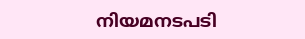നിയമനടപടി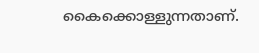കൈക്കൊള്ളുന്നതാണ്.